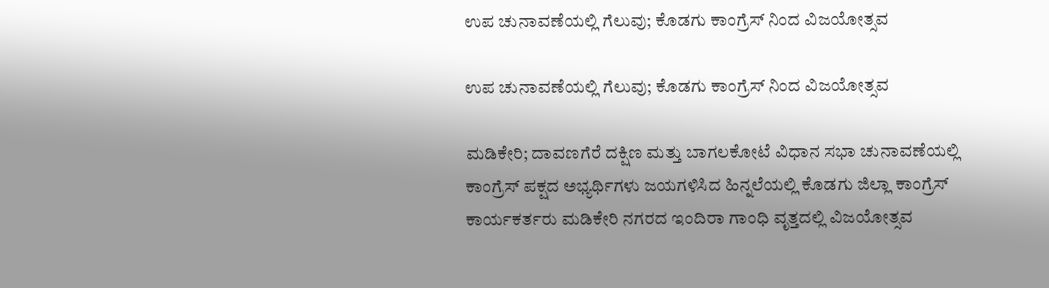ಉಪ ಚುನಾವಣೆಯಲ್ಲಿ ಗೆಲುವು; ಕೊಡಗು ಕಾಂಗ್ರೆಸ್ ನಿಂದ ವಿಜಯೋತ್ಸವ

ಉಪ ಚುನಾವಣೆಯಲ್ಲಿ ಗೆಲುವು; ಕೊಡಗು ಕಾಂಗ್ರೆಸ್ ನಿಂದ ವಿಜಯೋತ್ಸವ

ಮಡಿಕೇರಿ; ದಾವಣಗೆರೆ ದಕ್ಷಿಣ ಮತ್ತು ಬಾಗಲಕೋಟೆ ವಿಧಾನ ಸಭಾ ಚುನಾವಣೆಯಲ್ಲಿ ಕಾಂಗ್ರೆಸ್ ಪಕ್ಷದ ಅಭ್ಯರ್ಥಿಗಳು ಜಯಗಳಿಸಿದ ಹಿನ್ನಲೆಯಲ್ಲಿ ಕೊಡಗು ಜಿಲ್ಲಾ ಕಾಂಗ್ರೆಸ್ ಕಾರ್ಯಕರ್ತರು ಮಡಿಕೇರಿ ನಗರದ ಇಂದಿರಾ ಗಾಂಧಿ ವೃತ್ತದಲ್ಲಿ ವಿಜಯೋತ್ಸವ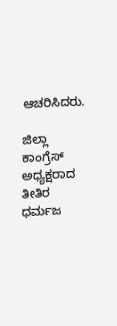ಆಚರಿಸಿದರು.

ಜಿಲ್ಲಾ ಕಾಂಗ್ರೆಸ್ ಅಧ್ಯಕ್ಷರಾದ ತೀತಿರ ಧರ್ಮಜ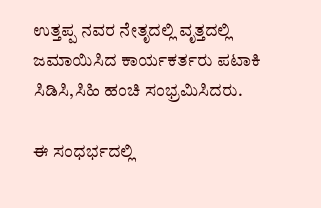ಉತ್ತಪ್ಪ ನವರ ನೇತೃದಲ್ಲಿ ವೃತ್ತದಲ್ಲಿ ಜಮಾಯಿಸಿದ ಕಾರ್ಯಕರ್ತರು ಪಟಾಕಿ ಸಿಡಿಸಿ,ಸಿಹಿ ಹಂಚಿ ಸಂಭ್ರಮಿಸಿದರು.

ಈ ಸಂಧರ್ಭದಲ್ಲಿ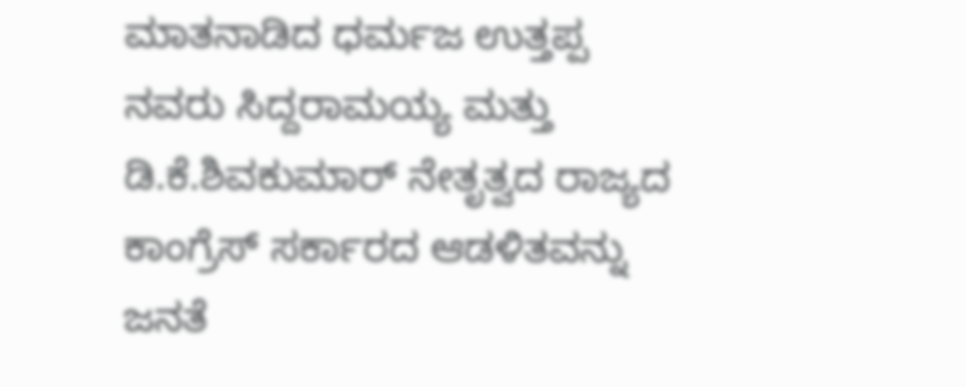ಮಾತನಾಡಿದ ಧರ್ಮಜ ಉತ್ತಪ್ಪ ನವರು ಸಿದ್ದರಾಮಯ್ಯ ಮತ್ತು ಡಿ.ಕೆ.ಶಿವಕುಮಾರ್ ನೇತೃತ್ವದ ರಾಜ್ಯದ ಕಾಂಗ್ರೆಸ್ ಸರ್ಕಾರದ ಆಡಳಿತವನ್ನು ಜನತೆ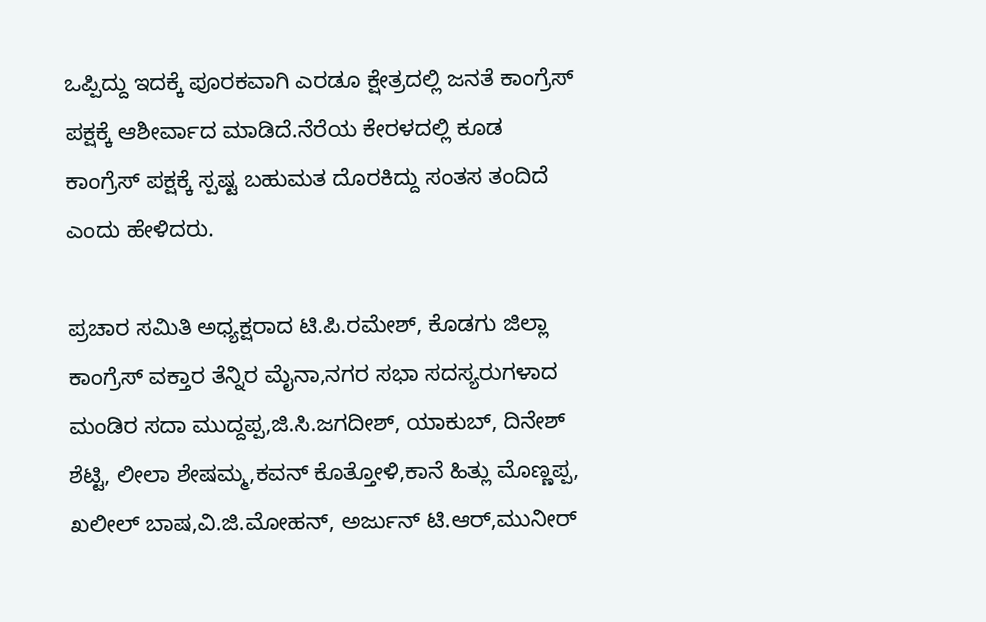ಒಪ್ಪಿದ್ದು ಇದಕ್ಕೆ ಪೂರಕವಾಗಿ ಎರಡೂ ಕ್ಷೇತ್ರದಲ್ಲಿ ಜನತೆ ಕಾಂಗ್ರೆಸ್ ಪಕ್ಷಕ್ಕೆ ಆಶೀರ್ವಾದ ಮಾಡಿದೆ.ನೆರೆಯ ಕೇರಳದಲ್ಲಿ ಕೂಡ ಕಾಂಗ್ರೆಸ್ ಪಕ್ಷಕ್ಕೆ ಸ್ಪಷ್ಟ ಬಹುಮತ ದೊರಕಿದ್ದು ಸಂತಸ ತಂದಿದೆ ಎಂದು ಹೇಳಿದರು.

ಪ್ರಚಾರ ಸಮಿತಿ ಅಧ್ಯಕ್ಷರಾದ ಟಿ.ಪಿ.ರಮೇಶ್, ಕೊಡಗು ಜಿಲ್ಲಾ ಕಾಂಗ್ರೆಸ್ ವಕ್ತಾರ ತೆನ್ನಿರ ಮೈನಾ,ನಗರ ಸಭಾ ಸದಸ್ಯರುಗಳಾದ ಮಂಡಿರ ಸದಾ ಮುದ್ದಪ್ಪ,ಜಿ.ಸಿ.ಜಗದೀಶ್, ಯಾಕುಬ್, ದಿನೇಶ್ ಶೆಟ್ಟಿ, ಲೀಲಾ ಶೇಷಮ್ಮ,ಕವನ್ ಕೊತ್ತೋಳಿ,ಕಾನೆ ಹಿತ್ಲು ಮೊಣ್ಣಪ್ಪ, ಖಲೀಲ್ ಬಾಷ,ವಿ.ಜಿ.ಮೋಹನ್, ಅರ್ಜುನ್ ಟಿ.ಆರ್,ಮುನೀರ್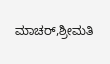ಮಾಚರ್,ಶ್ರೀಮತಿ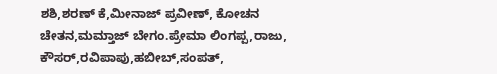ಶಶಿ,ಶರಣ್ ಕೆ,ಮೀನಾಜ್ ಪ್ರವೀಣ್, ಕೋಚನ ಚೇತನ,ಮಮ್ತಾಜ್ ಬೇಗಂ.ಪ್ರೇಮಾ ಲಿಂಗಪ್ಪ,ರಾಜು, ಕೌಸರ್,ರವಿಪಾಪು,ಹಬೀಬ್,ಸಂಪತ್,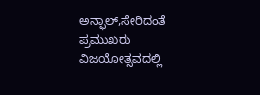ಅನ್ಫಾಲ್,ಸೇರಿದಂತೆ ಪ್ರಮುಖರು ವಿಜಯೋತ್ಸವದಲ್ಲಿ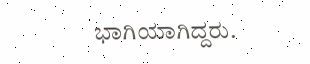ಭಾಗಿಯಾಗಿದ್ದರು.